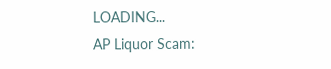LOADING...
AP Liquor Scam: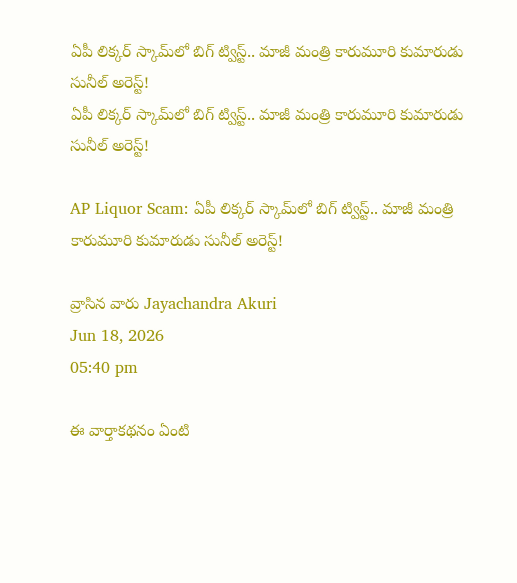ఏపీ లిక్కర్ స్కామ్‌లో బిగ్ ట్విస్ట్‌.. మాజీ మంత్రి కారుమూరి కుమారుడు సునీల్ అరెస్ట్‌!
ఏపీ లిక్కర్ స్కామ్‌లో బిగ్ ట్విస్ట్‌.. మాజీ మంత్రి కారుమూరి కుమారుడు సునీల్ అరెస్ట్‌!

AP Liquor Scam: ఏపీ లిక్కర్ స్కామ్‌లో బిగ్ ట్విస్ట్‌.. మాజీ మంత్రి కారుమూరి కుమారుడు సునీల్ అరెస్ట్‌!

వ్రాసిన వారు Jayachandra Akuri
Jun 18, 2026
05:40 pm

ఈ వార్తాకథనం ఏంటి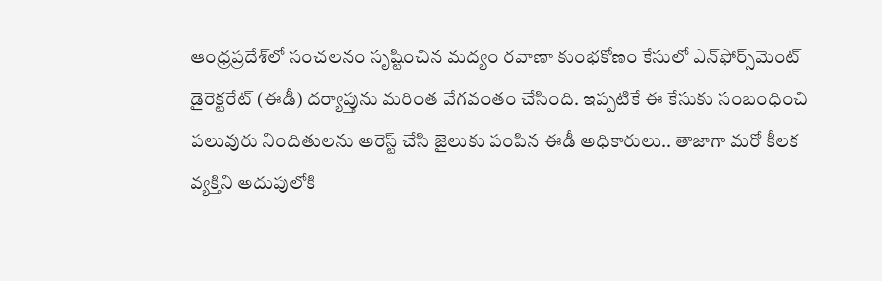ఆంధ్రప్రదేశ్‌లో సంచలనం సృష్టించిన మద్యం రవాణా కుంభకోణం కేసులో ఎన్‌ఫోర్స్‌మెంట్‌ డైరెక్టరేట్‌ (ఈడీ) దర్యాప్తును మరింత వేగవంతం చేసింది. ఇప్పటికే ఈ కేసుకు సంబంధించి పలువురు నిందితులను అరెస్ట్‌ చేసి జైలుకు పంపిన ఈడీ అధికారులు.. తాజాగా మరో కీలక వ్యక్తిని అదుపులోకి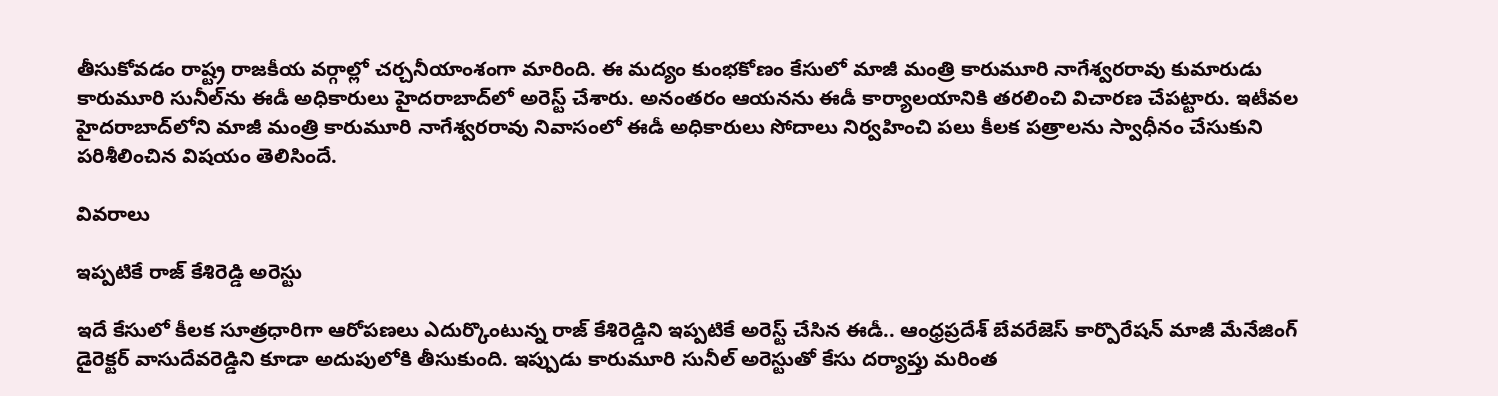తీసుకోవడం రాష్ట్ర రాజకీయ వర్గాల్లో చర్చనీయాంశంగా మారింది. ఈ మద్యం కుంభకోణం కేసులో మాజీ మంత్రి కారుమూరి నాగేశ్వరరావు కుమారుడు కారుమూరి సునీల్‌ను ఈడీ అధికారులు హైదరాబాద్‌లో అరెస్ట్‌ చేశారు. అనంతరం ఆయనను ఈడీ కార్యాలయానికి తరలించి విచారణ చేపట్టారు. ఇటీవల హైదరాబాద్‌లోని మాజీ మంత్రి కారుమూరి నాగేశ్వరరావు నివాసంలో ఈడీ అధికారులు సోదాలు నిర్వహించి పలు కీలక పత్రాలను స్వాధీనం చేసుకుని పరిశీలించిన విషయం తెలిసిందే.

వివరాలు

ఇప్పటికే రాజ్‌ కేశిరెడ్డి అరెస్టు

ఇదే కేసులో కీలక సూత్రధారిగా ఆరోపణలు ఎదుర్కొంటున్న రాజ్‌ కేశిరెడ్డిని ఇప్పటికే అరెస్ట్‌ చేసిన ఈడీ.. ఆంధ్రప్రదేశ్‌ బేవరేజెస్‌ కార్పొరేషన్‌ మాజీ మేనేజింగ్‌ డైరెక్టర్‌ వాసుదేవరెడ్డిని కూడా అదుపులోకి తీసుకుంది. ఇప్పుడు కారుమూరి సునీల్‌ అరెస్టుతో కేసు దర్యాప్తు మరింత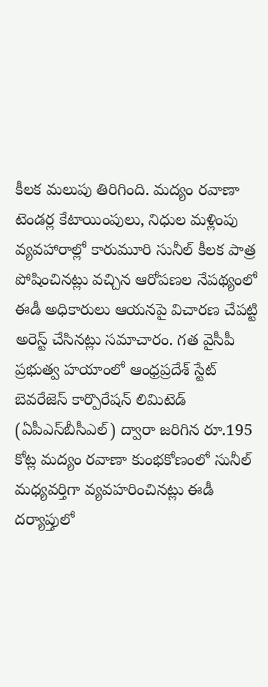కీలక మలుపు తిరిగింది. మద్యం రవాణా టెండర్ల కేటాయింపులు, నిధుల మళ్లింపు వ్యవహారాల్లో కారుమూరి సునీల్‌ కీలక పాత్ర పోషించినట్లు వచ్చిన ఆరోపణల నేపథ్యంలో ఈడీ అధికారులు ఆయనపై విచారణ చేపట్టి అరెస్ట్‌ చేసినట్లు సమాచారం. గత వైసీపీ ప్రభుత్వ హయాంలో ఆంధ్రప్రదేశ్‌ స్టేట్‌ బెవరేజెస్‌ కార్పొరేషన్‌ లిమిటెడ్‌ (ఏపీఎస్‌బీసీఎల్‌) ద్వారా జరిగిన రూ.195 కోట్ల మద్యం రవాణా కుంభకోణంలో సునీల్‌ మధ్యవర్తిగా వ్యవహరించినట్లు ఈడీ దర్యాప్తులో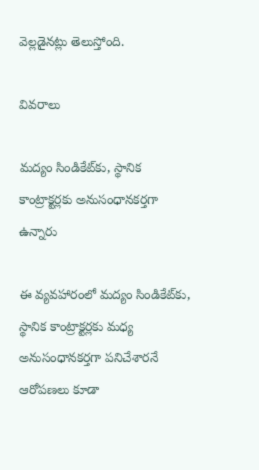వెల్లడైనట్లు తెలుస్తోంది.

వివరాలు

మద్యం సిండికేట్‌కు, స్థానిక కాంట్రాక్టర్లకు అనుసంధానకర్తగా ఉన్నారు

ఈ వ్యవహారంలో మద్యం సిండికేట్‌కు, స్థానిక కాంట్రాక్టర్లకు మధ్య అనుసంధానకర్తగా పనిచేశారనే ఆరోపణలు కూడా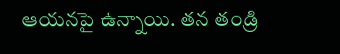ఆయనపై ఉన్నాయి. తన తండ్రి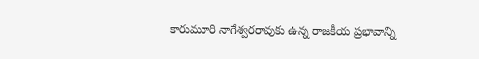కారుమూరి నాగేశ్వరరావుకు ఉన్న రాజకీయ ప్రభావాన్ని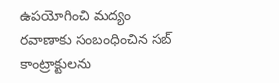ఉపయోగించి మద్యం రవాణాకు సంబంధించిన సబ్‌ కాంట్రాక్టులను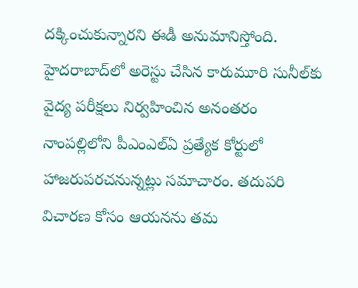దక్కించుకున్నారని ఈడీ అనుమానిస్తోంది. హైదరాబాద్‌లో అరెస్టు చేసిన కారుమూరి సునీల్‌కు వైద్య పరీక్షలు నిర్వహించిన అనంతరం నాంపల్లిలోని పీఎంఎల్‌ఏ ప్రత్యేక కోర్టులో హాజరుపరచనున్నట్లు సమాచారం. తదుపరి విచారణ కోసం ఆయనను తమ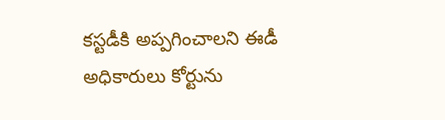కస్టడీకి అప్పగించాలని ఈడీ అధికారులు కోర్టును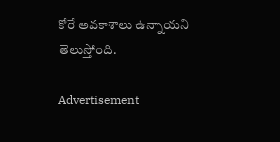కోరే అవకాశాలు ఉన్నాయని తెలుస్తోంది.

Advertisement